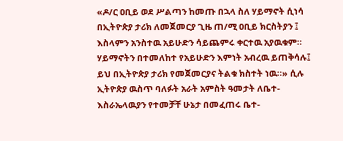«ዶ/ር ዐቢይ ወደ ሥልጣን ከመጡ በኋላ ስለ ሃይማኖት ሲነሳ በኢትዮጵያ ታሪክ ለመጀመርያ ጊዜ ጠ/ሚ ዐቢይ ክርስትያን ፤ እስላምን አንስተዉ አይሁድን ሳይጨምሩ ቀርተዉ አያዉቁም። ሃይማኖትን በተመለከተ የአይሁድን እምነት አብረዉ ይጠቅሳሉ፤ ይህ በኢትዮጵያ ታሪክ የመጀመርያና ትልቁ ክስተት ነዉ።» ሲሉ ኢትዮጵያ ዉስጥ ባለፉት አራት አምስት ዓመታት ለቤተ- እስራኤላዉያን የተመቻቸ ሁኔታ በመፈጠሩ ቤተ-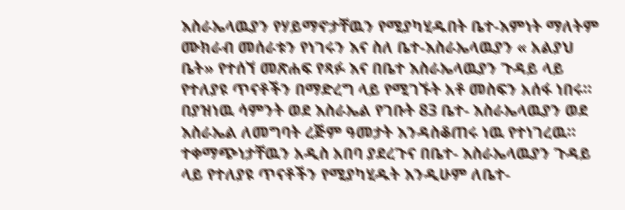እስራኤላዉያን የሃይማኖታቸዉን የሚያካሂዱበት ቤተ-እምነት ማለትም ሙክራብ መሰራቱን የነገሩን እና ስለ ቤተ-እስራኤላዉያን « አልያህ ቤት» የተሰኘ መጽሐፍ የጻፉ እና በቤተ እስራኤላዉያን ጉዳይ ላይ የተለያዩ ጥናቶችን በማድረግ ላይ የሚገኙት አቶ መስፍን አሰፋ ነበሩ።
በያዝነዉ ሳምንት ወደ እስራኤል የገቡት 83 ቤተ- እስራኤላዉያን ወደ እስራኤል ለመግባት ረጅም ዓመታት እንዳስቆጠሩ ነዉ የተነገረዉ። ተቀማጭነታቸዉን አዲስ አበባ ያደረጉና በቤተ- እስራኤላዉያን ጉዳይ ላይ የተለያዩ ጥናቶችን የሚያካሂዱት እንዲሁም ለቤተ-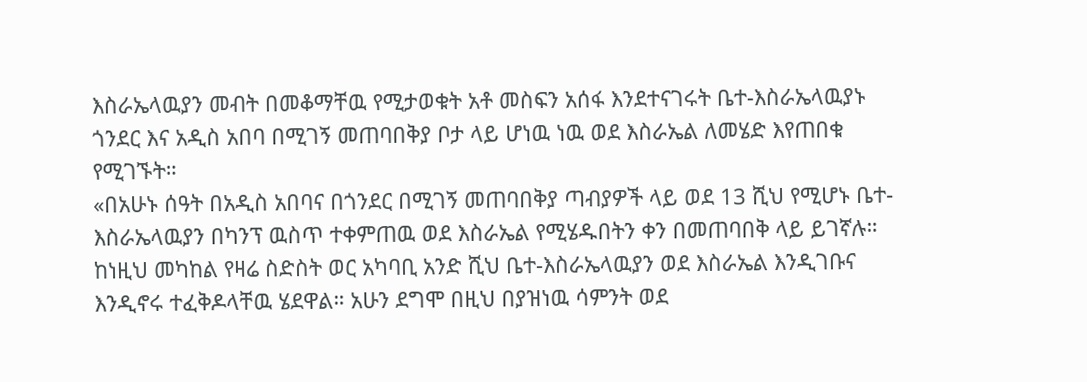እስራኤላዉያን መብት በመቆማቸዉ የሚታወቁት አቶ መስፍን አሰፋ እንደተናገሩት ቤተ-እስራኤላዉያኑ ጎንደር እና አዲስ አበባ በሚገኝ መጠባበቅያ ቦታ ላይ ሆነዉ ነዉ ወደ እስራኤል ለመሄድ እየጠበቁ የሚገኙት።
«በአሁኑ ሰዓት በአዲስ አበባና በጎንደር በሚገኝ መጠባበቅያ ጣብያዎች ላይ ወደ 13 ሺህ የሚሆኑ ቤተ- እስራኤላዉያን በካንፕ ዉስጥ ተቀምጠዉ ወደ እስራኤል የሚሄዱበትን ቀን በመጠባበቅ ላይ ይገኛሉ። ከነዚህ መካከል የዛሬ ስድስት ወር አካባቢ አንድ ሺህ ቤተ-እስራኤላዉያን ወደ እስራኤል እንዲገቡና እንዲኖሩ ተፈቅዶላቸዉ ሄደዋል። አሁን ደግሞ በዚህ በያዝነዉ ሳምንት ወደ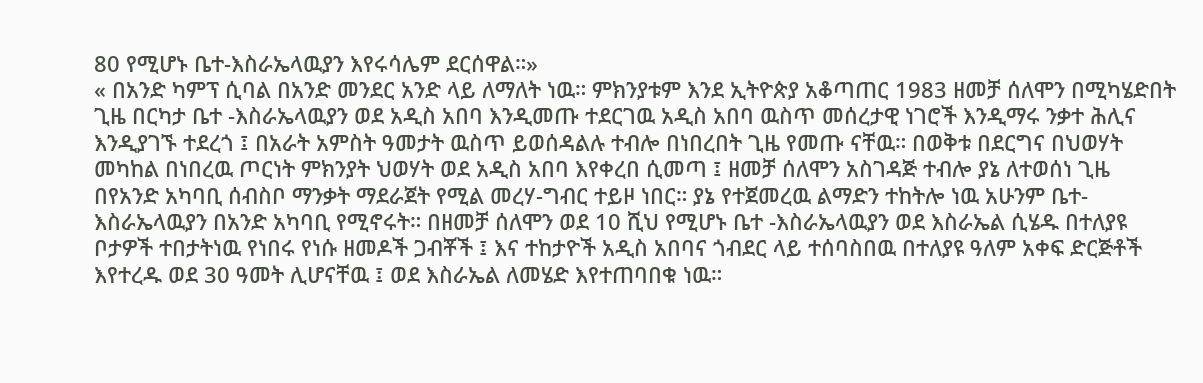80 የሚሆኑ ቤተ-እስራኤላዉያን እየሩሳሌም ደርሰዋል።»
« በአንድ ካምፕ ሲባል በአንድ መንደር አንድ ላይ ለማለት ነዉ። ምክንያቱም እንደ ኢትዮጵያ አቆጣጠር 1983 ዘመቻ ሰለሞን በሚካሄድበት ጊዜ በርካታ ቤተ -እስራኤላዉያን ወደ አዲስ አበባ እንዲመጡ ተደርገዉ አዲስ አበባ ዉስጥ መሰረታዊ ነገሮች እንዲማሩ ንቃተ ሕሊና እንዲያገኙ ተደረጎ ፤ በአራት አምስት ዓመታት ዉስጥ ይወሰዳልሉ ተብሎ በነበረበት ጊዜ የመጡ ናቸዉ። በወቅቱ በደርግና በህወሃት መካከል በነበረዉ ጦርነት ምክንያት ህወሃት ወደ አዲስ አበባ እየቀረበ ሲመጣ ፤ ዘመቻ ሰለሞን አስገዳጅ ተብሎ ያኔ ለተወሰነ ጊዜ በየአንድ አካባቢ ሰብስቦ ማንቃት ማደራጀት የሚል መረሃ-ግብር ተይዞ ነበር። ያኔ የተጀመረዉ ልማድን ተከትሎ ነዉ አሁንም ቤተ-እስራኤላዉያን በአንድ አካባቢ የሚኖሩት። በዘመቻ ሰለሞን ወደ 10 ሺህ የሚሆኑ ቤተ -እስራኤላዉያን ወደ እስራኤል ሲሄዱ በተለያዩ ቦታዎች ተበታትነዉ የነበሩ የነሱ ዘመዶች ጋብቾች ፤ እና ተከታዮች አዲስ አበባና ጎብደር ላይ ተሰባስበዉ በተለያዩ ዓለም አቀፍ ድርጅቶች እየተረዱ ወደ 30 ዓመት ሊሆናቸዉ ፤ ወደ እስራኤል ለመሄድ እየተጠባበቁ ነዉ።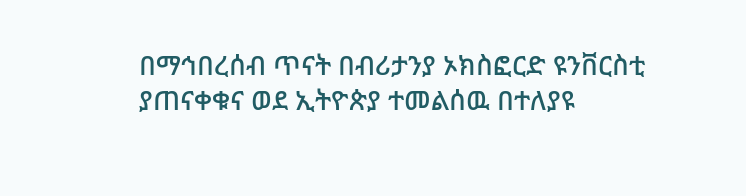በማኅበረሰብ ጥናት በብሪታንያ ኦክስፎርድ ዩንቨርስቲ ያጠናቀቁና ወደ ኢትዮጵያ ተመልሰዉ በተለያዩ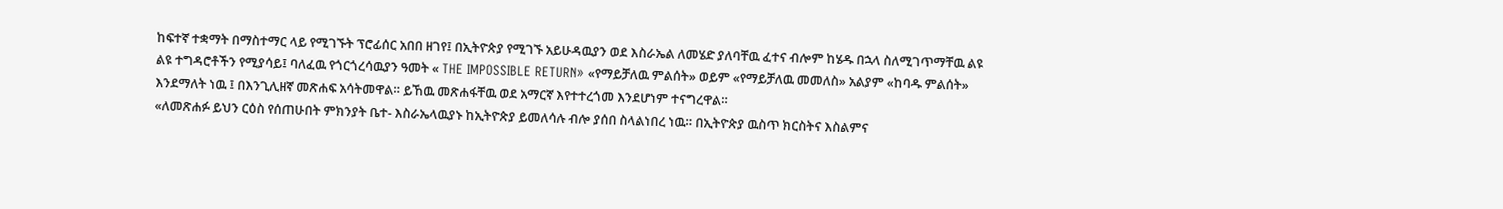ከፍተኛ ተቋማት በማስተማር ላይ የሚገኙት ፕሮፊሰር አበበ ዘገየ፤ በኢትዮጵያ የሚገኙ አይሁዳዉያን ወደ እስራኤል ለመሄድ ያለባቸዉ ፈተና ብሎም ከሄዱ በኋላ ስለሚገጥማቸዉ ልዩ ልዩ ተግዳሮቶችን የሚያሳይ፤ ባለፈዉ የጎርጎረሳዉያን ዓመት « THE IMPOSSIBLE RETURN» «የማይቻለዉ ምልሰት» ወይም «የማይቻለዉ መመለስ» አልያም «ከባዱ ምልሰት» እንደማለት ነዉ ፤ በእንጊሊዘኛ መጽሐፍ አሳትመዋል። ይኸዉ መጽሐፋቸዉ ወደ አማርኛ እየተተረጎመ እንደሆነም ተናግረዋል።
«ለመጽሐፉ ይህን ርዕስ የሰጠሁበት ምክንያት ቤተ- እስራኤላዉያኑ ከኢትዮጵያ ይመለሳሉ ብሎ ያሰበ ስላልነበረ ነዉ። በኢትዮጵያ ዉስጥ ክርስትና እስልምና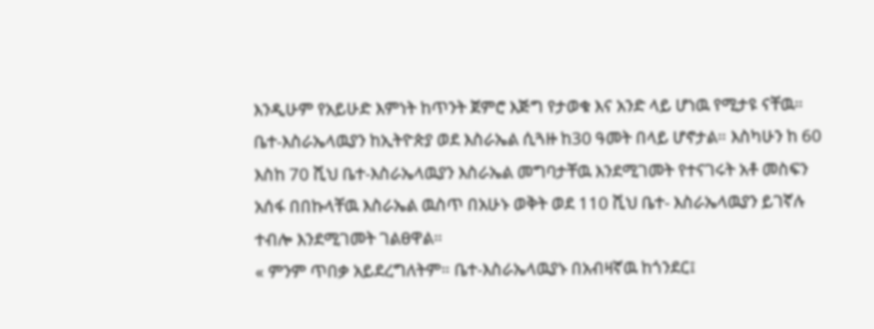እንዲሁም የአይሁድ እምነት ከጥንት ጀምሮ እጅግ የታወቁ እና አንድ ላይ ሆነዉ የሚታዩ ናቸዉ።
ቤተ-እስራኤላዉያን ከኢትዮጵያ ወደ እስራኤል ሲጓዙ ከ30 ዓመት በላይ ሆኖታል። እስካሁን ከ 60 እስከ 70 ሺህ ቤተ-እስራኤላዉያን እስራኤል መግባታቸዉ እንደሚገመት የተናገሩት አቶ መስፍን አሰፋ በበኩላቸዉ እስራኤል ዉስጥ በአሁኑ ወቅት ወደ 110 ሺህ ቤተ- እስራኤላዉያን ይገኛሉ ተብሎ እንደሚገመት ገልፀዋል።
« ምንም ጥበቃ አይደረግለትም። ቤተ-እስራኤላዉያኑ በአብዛኛዉ ከጎንደር፤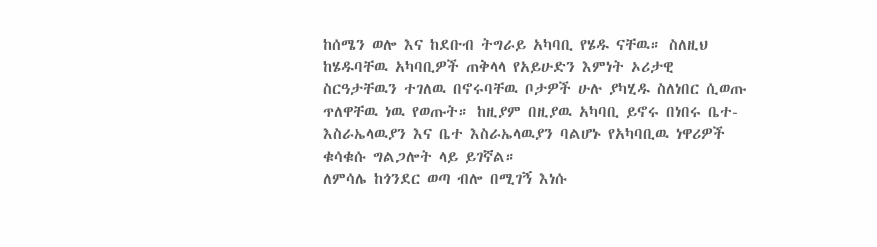ከሰሜን ወሎ እና ከደቡብ ትግራይ አካባቢ የሄዱ ናቸዉ። ስለዚህ ከሄዱባቸዉ አካባቢዎች ጠቅላላ የአይሁድን እምነት ኦሪታዊ ስርዓታቸዉን ተገለዉ በኖሩባቸዉ ቦታዎች ሁሉ ያካሂዱ ስለነበር ሲወጡ ጥለዋቸዉ ነዉ የወጡት። ከዚያም በዚያዉ አካባቢ ይኖሩ በነበሩ ቤተ- እስራኤላዉያን እና ቤተ እስራኤላዉያን ባልሆኑ የአካባቢዉ ነዋሪዎች ቁሳቁሱ ግልጋሎት ላይ ይገኛል።
ለምሳሌ ከጎንደር ወጣ ብሎ በሚገኝ እነሱ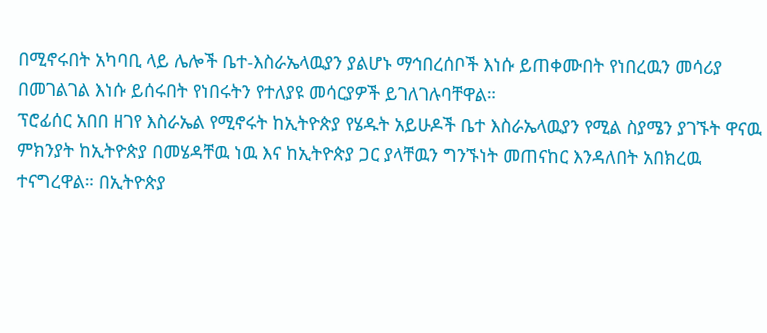በሚኖሩበት አካባቢ ላይ ሌሎች ቤተ-እስራኤላዉያን ያልሆኑ ማኅበረሰቦች እነሱ ይጠቀሙበት የነበረዉን መሳሪያ በመገልገል እነሱ ይሰሩበት የነበሩትን የተለያዩ መሳርያዎች ይገለገሉባቸዋል።
ፕሮፊሰር አበበ ዘገየ እስራኤል የሚኖሩት ከኢትዮጵያ የሄዱት አይሁዶች ቤተ እስራኤላዉያን የሚል ስያሜን ያገኙት ዋናዉ ምክንያት ከኢትዮጵያ በመሄዳቸዉ ነዉ እና ከኢትዮጵያ ጋር ያላቸዉን ግንኙነት መጠናከር እንዳለበት አበክረዉ ተናግረዋል። በኢትዮጵያ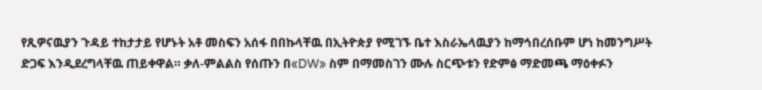የጺዎናዉያን ጉዳይ ተከታታይ የሆኑት አቶ መስፍን አሰፋ በበኩላቸዉ በኢትዮጵያ የሚገኙ ቤተ እስራኤላዉያን ከማኅበረሰቡም ሆነ ከመንግሥት ድጋፍ እንዲደረግላቸዉ ጠይቀዋል። ቃለ-ምልልስ የሰጡን በ«DW» ስም በማመስገን ሙሉ ስርጭቱን የድምፅ ማድመጫ ማዕቀፉን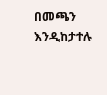በመጫን እንዲከታተሉ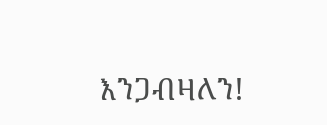እንጋብዛለን!